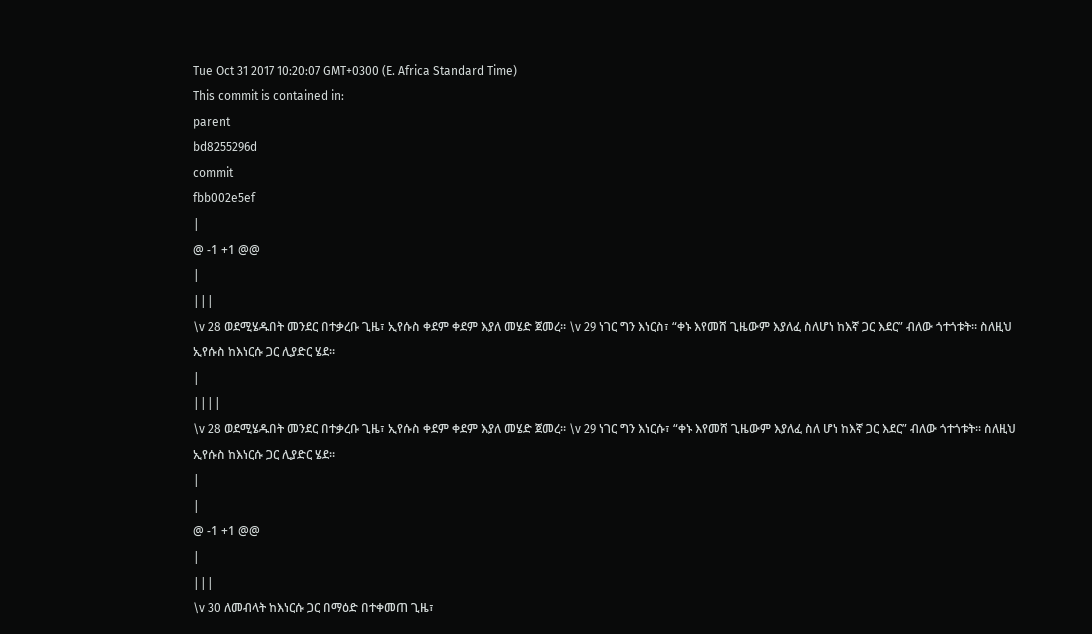Tue Oct 31 2017 10:20:07 GMT+0300 (E. Africa Standard Time)
This commit is contained in:
parent
bd8255296d
commit
fbb002e5ef
|
@ -1 +1 @@
|
|||
\v 28 ወደሚሄዱበት መንደር በተቃረቡ ጊዜ፣ ኢየሱስ ቀደም ቀደም እያለ መሄድ ጀመረ። \v 29 ነገር ግን እነርስ፣ “ቀኑ እየመሸ ጊዜውም እያለፈ ስለሆነ ከእኛ ጋር እደር” ብለው ጎተጎቱት። ስለዚህ ኢየሱስ ከእነርሱ ጋር ሊያድር ሄደ።
|
||||
\v 28 ወደሚሄዱበት መንደር በተቃረቡ ጊዜ፣ ኢየሱስ ቀደም ቀደም እያለ መሄድ ጀመረ። \v 29 ነገር ግን እነርሱ፣ “ቀኑ እየመሸ ጊዜውም እያለፈ ስለ ሆነ ከእኛ ጋር እደር” ብለው ጎተጎቱት። ስለዚህ ኢየሱስ ከእነርሱ ጋር ሊያድር ሄደ።
|
|
@ -1 +1 @@
|
|||
\v 30 ለመብላት ከእነርሱ ጋር በማዕድ በተቀመጠ ጊዜ፣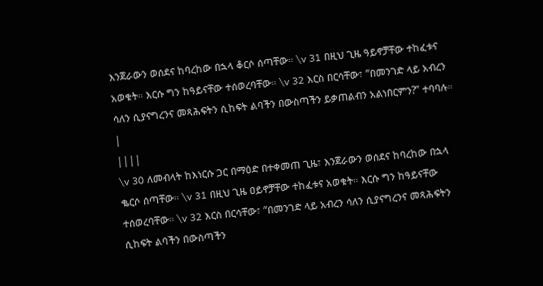እንጀራውን ወሰደና ከባረከው በኋላ ቆርሶ ሰጣቸው። \v 31 በዚህ ጊዜ ዓይኖቻቸው ተከፈቱና አወቁት። እርሱ ግን ከዓይናቸው ተሰወረባቸው። \v 32 እርስ በርሳቸው፣ “በመንገድ ላይ አብረን ሳለን ሲያናግረንና መጻሕፍትን ሲከፍት ልባችን በውስጣችን ይቃጠልብን አልነበርምን?” ተባባሉ።
|
||||
\v 30 ለመብላት ከእነርሱ ጋር በማዕድ በተቀመጠ ጊዜ፣ እንጀራውን ወሰደና ከባረከው በኋላ ቈርሶ ሰጣቸው። \v 31 በዚህ ጊዜ ዐይኖቻቸው ተከፈቱና አወቁት። እርሱ ግን ከዓይናቸው ተሰወረባቸው። \v 32 እርስ በርሳቸው፣ “በመንገድ ላይ አብረን ሳለን ሲያናግረንና መጻሕፍትን ሲከፍት ልባችን በውስጣችን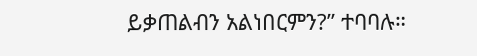ይቃጠልብን አልነበርምን?” ተባባሉ።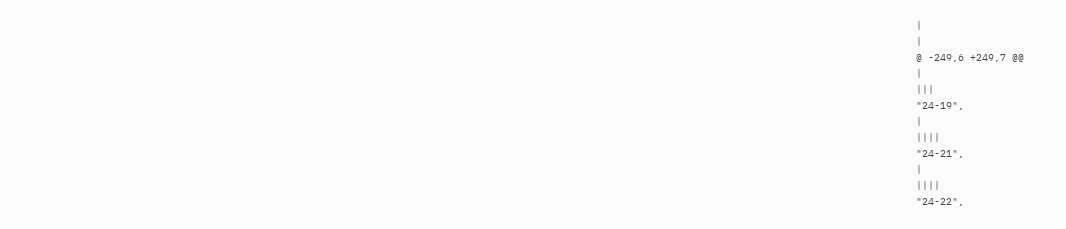|
|
@ -249,6 +249,7 @@
|
|||
"24-19",
|
||||
"24-21",
|
||||
"24-22",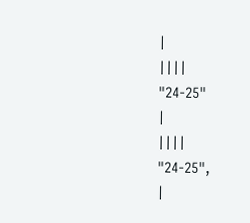|
||||
"24-25"
|
||||
"24-25",
|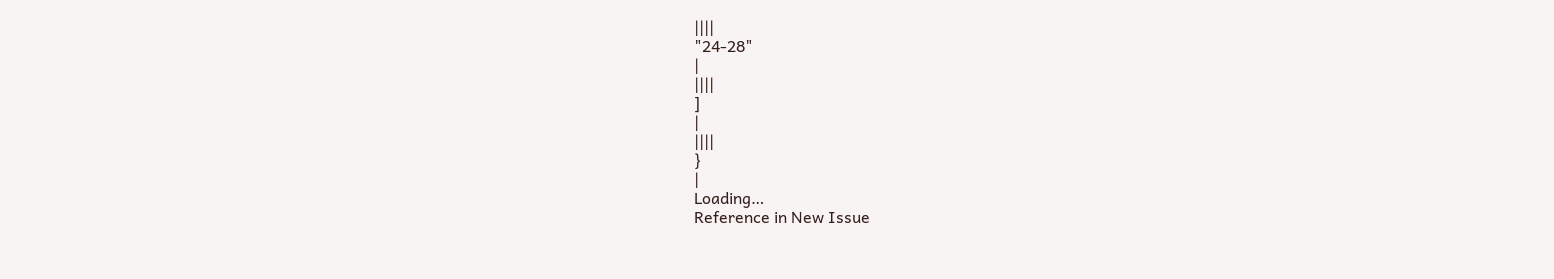||||
"24-28"
|
||||
]
|
||||
}
|
Loading…
Reference in New Issue